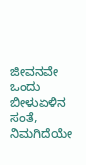ಜೀವನವೇ ಒಂದು ಬೀಳುಏಳಿನ ಸಂತೆ, ನಿಮಗಿದೆಯೇ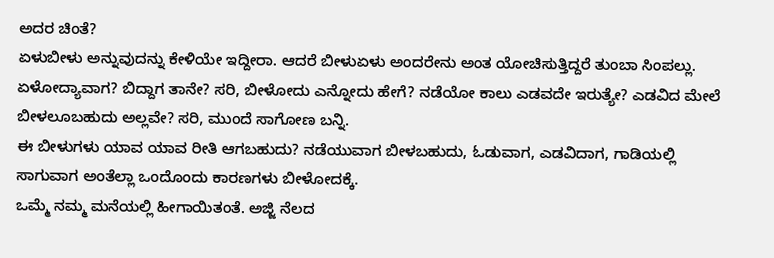ಅದರ ಚಿಂತೆ?
ಏಳುಬೀಳು ಅನ್ನುವುದನ್ನು ಕೇಳಿಯೇ ಇದ್ದೀರಾ. ಆದರೆ ಬೀಳುಏಳು ಅಂದರೇನು ಅಂತ ಯೋಚಿಸುತ್ತಿದ್ದರೆ ತುಂಬಾ ಸಿಂಪಲ್ಲು. ಏಳೋದ್ಯಾವಾಗ? ಬಿದ್ದಾಗ ತಾನೇ? ಸರಿ, ಬೀಳೋದು ಎನ್ನೋದು ಹೇಗೆ? ನಡೆಯೋ ಕಾಲು ಎಡವದೇ ಇರುತ್ಯೇ? ಎಡವಿದ ಮೇಲೆ ಬೀಳಲೂಬಹುದು ಅಲ್ಲವೇ? ಸರಿ, ಮುಂದೆ ಸಾಗೋಣ ಬನ್ನಿ.
ಈ ಬೀಳುಗಳು ಯಾವ ಯಾವ ರೀತಿ ಆಗಬಹುದು? ನಡೆಯುವಾಗ ಬೀಳಬಹುದು, ಓಡುವಾಗ, ಎಡವಿದಾಗ, ಗಾಡಿಯಲ್ಲಿ ಸಾಗುವಾಗ ಅಂತೆಲ್ಲಾ ಒಂದೊಂದು ಕಾರಣಗಳು ಬೀಳೋದಕ್ಕೆ.
ಒಮ್ಮೆ ನಮ್ಮ ಮನೆಯಲ್ಲಿ ಹೀಗಾಯಿತಂತೆ. ಅಜ್ಜಿ ನೆಲದ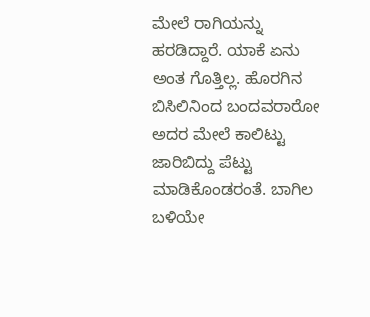ಮೇಲೆ ರಾಗಿಯನ್ನು ಹರಡಿದ್ದಾರೆ. ಯಾಕೆ ಏನು ಅಂತ ಗೊತ್ತಿಲ್ಲ. ಹೊರಗಿನ ಬಿಸಿಲಿನಿಂದ ಬಂದವರಾರೋ ಅದರ ಮೇಲೆ ಕಾಲಿಟ್ಟು ಜಾರಿಬಿದ್ದು ಪೆಟ್ಟು ಮಾಡಿಕೊಂಡರಂತೆ. ಬಾಗಿಲ ಬಳಿಯೇ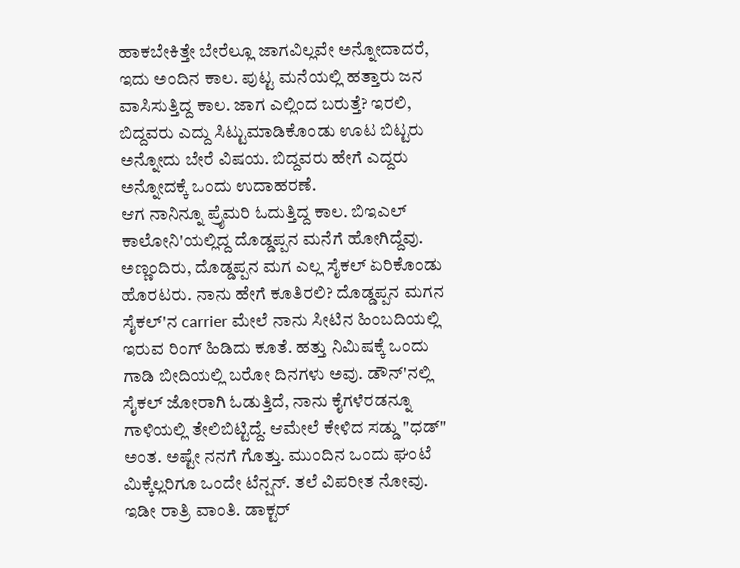ಹಾಕಬೇಕಿತ್ತೇ ಬೇರೆಲ್ಲೂ ಜಾಗವಿಲ್ಲವೇ ಅನ್ನೋದಾದರೆ, ಇದು ಅಂದಿನ ಕಾಲ. ಪುಟ್ಟ ಮನೆಯಲ್ಲಿ ಹತ್ತಾರು ಜನ ವಾಸಿಸುತ್ತಿದ್ದ ಕಾಲ. ಜಾಗ ಎಲ್ಲಿಂದ ಬರುತ್ತೆ? ಇರಲಿ, ಬಿದ್ದವರು ಎದ್ದು ಸಿಟ್ಟುಮಾಡಿಕೊಂಡು ಊಟ ಬಿಟ್ಟರು ಅನ್ನೋದು ಬೇರೆ ವಿಷಯ. ಬಿದ್ದವರು ಹೇಗೆ ಎದ್ದರು ಅನ್ನೋದಕ್ಕೆ ಒಂದು ಉದಾಹರಣೆ.
ಆಗ ನಾನಿನ್ನೂ ಪ್ರೈಮರಿ ಓದುತ್ತಿದ್ದ ಕಾಲ. ಬಿಇಎಲ್ ಕಾಲೋನಿ'ಯಲ್ಲಿದ್ದ ದೊಡ್ಡಪ್ಪನ ಮನೆಗೆ ಹೋಗಿದ್ದೆವು. ಅಣ್ಣಂದಿರು, ದೊಡ್ಡಪ್ಪನ ಮಗ ಎಲ್ಲ ಸೈಕಲ್ ಏರಿಕೊಂಡು ಹೊರಟರು. ನಾನು ಹೇಗೆ ಕೂತಿರಲಿ? ದೊಡ್ಡಪ್ಪನ ಮಗನ ಸೈಕಲ್'ನ carrier ಮೇಲೆ ನಾನು ಸೀಟಿನ ಹಿಂಬದಿಯಲ್ಲಿ ಇರುವ ರಿಂಗ್ ಹಿಡಿದು ಕೂತೆ. ಹತ್ತು ನಿಮಿಷಕ್ಕೆ ಒಂದು ಗಾಡಿ ಬೀದಿಯಲ್ಲಿ ಬರೋ ದಿನಗಳು ಅವು. ಡೌನ್'ನಲ್ಲಿ ಸೈಕಲ್ ಜೋರಾಗಿ ಓಡುತ್ತಿದೆ, ನಾನು ಕೈಗಳೆರಡನ್ನೂ ಗಾಳಿಯಲ್ಲಿ ತೇಲಿಬಿಟ್ಟಿದ್ದೆ. ಆಮೇಲೆ ಕೇಳಿದ ಸಡ್ಡು "ಧಡ್" ಅಂತ. ಅಷ್ಟೇ ನನಗೆ ಗೊತ್ತು. ಮುಂದಿನ ಒಂದು ಘಂಟೆ ಮಿಕ್ಕೆಲ್ಲರಿಗೂ ಒಂದೇ ಟೆನ್ಷನ್. ತಲೆ ವಿಪರೀತ ನೋವು. ಇಡೀ ರಾತ್ರಿ ವಾಂತಿ. ಡಾಕ್ಟರ್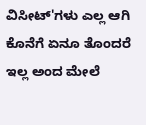ವಿಸೀಟ್'ಗಳು ಎಲ್ಲ ಆಗಿ ಕೊನೆಗೆ ಏನೂ ತೊಂದರೆ ಇಲ್ಲ ಅಂದ ಮೇಲೆ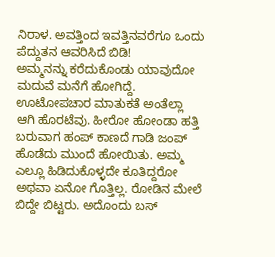ನಿರಾಳ. ಅವತ್ತಿಂದ ಇವತ್ತಿನವರೆಗೂ ಒಂದು ಪೆದ್ದುತನ ಆವರಿಸಿದೆ ಬಿಡಿ!
ಅಮ್ಮನನ್ನು ಕರೆದುಕೊಂಡು ಯಾವುದೋ ಮದುವೆ ಮನೆಗೆ ಹೋಗಿದ್ದೆ. ಊಟೋಪಚಾರ ಮಾತುಕತೆ ಅಂತೆಲ್ಲಾ ಆಗಿ ಹೊರಟೆವು. ಹೀರೋ ಹೋಂಡಾ ಹತ್ತಿ ಬರುವಾಗ ಹಂಪ್ ಕಾಣದೆ ಗಾಡಿ ಜಂಪ್ ಹೊಡೆದು ಮುಂದೆ ಹೋಯಿತು. ಅಮ್ಮ ಎಲ್ಲೂ ಹಿಡಿದುಕೊಳ್ಳದೇ ಕೂತಿದ್ದರೋ ಅಥವಾ ಏನೋ ಗೊತ್ತಿಲ್ಲ. ರೋಡಿನ ಮೇಲೆ ಬಿದ್ದೇ ಬಿಟ್ಟರು. ಅದೊಂದು ಬಸ್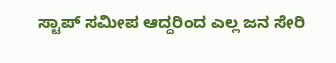ಸ್ಟಾಪ್ ಸಮೀಪ ಆದ್ದರಿಂದ ಎಲ್ಲ ಜನ ಸೇರಿ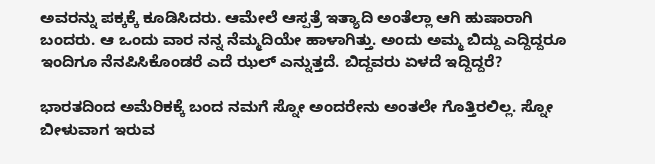ಅವರನ್ನು ಪಕ್ಕಕ್ಕೆ ಕೂಡಿಸಿದರು. ಆಮೇಲೆ ಆಸ್ಪತ್ರೆ ಇತ್ಯಾದಿ ಅಂತೆಲ್ಲಾ ಆಗಿ ಹುಷಾರಾಗಿ ಬಂದರು. ಆ ಒಂದು ವಾರ ನನ್ನ ನೆಮ್ಮದಿಯೇ ಹಾಳಾಗಿತ್ತು. ಅಂದು ಅಮ್ಮ ಬಿದ್ದು ಎದ್ದಿದ್ದರೂ ಇಂದಿಗೂ ನೆನಪಿಸಿಕೊಂಡರೆ ಎದೆ ಝಲ್ ಎನ್ನುತ್ತದೆ. ಬಿದ್ದವರು ಏಳದೆ ಇದ್ದಿದ್ದರೆ?

ಭಾರತದಿಂದ ಅಮೆರಿಕಕ್ಕೆ ಬಂದ ನಮಗೆ ಸ್ನೋ ಅಂದರೇನು ಅಂತಲೇ ಗೊತ್ತಿರಲಿಲ್ಲ. ಸ್ನೋ ಬೀಳುವಾಗ ಇರುವ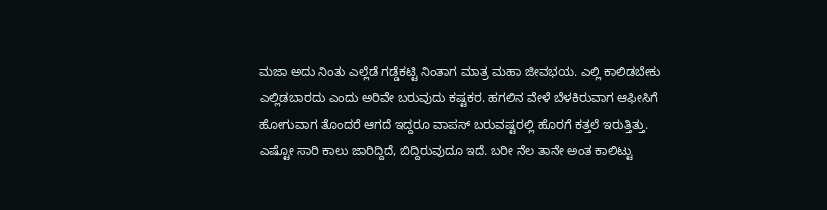ಮಜಾ ಅದು ನಿಂತು ಎಲ್ಲೆಡೆ ಗಡ್ಡೆಕಟ್ಟಿ ನಿಂತಾಗ ಮಾತ್ರ ಮಹಾ ಜೀವಭಯ. ಎಲ್ಲಿ ಕಾಲಿಡಬೇಕು ಎಲ್ಲಿಡಬಾರದು ಎಂದು ಅರಿವೇ ಬರುವುದು ಕಷ್ಟಕರ. ಹಗಲಿನ ವೇಳೆ ಬೆಳಕಿರುವಾಗ ಆಫೀಸಿಗೆ ಹೋಗುವಾಗ ತೊಂದರೆ ಆಗದೆ ಇದ್ದರೂ ವಾಪಸ್ ಬರುವಷ್ಟರಲ್ಲಿ ಹೊರಗೆ ಕತ್ತಲೆ ಇರುತ್ತಿತ್ತು. ಎಷ್ಟೋ ಸಾರಿ ಕಾಲು ಜಾರಿದ್ದಿದೆ, ಬಿದ್ದಿರುವುದೂ ಇದೆ. ಬರೀ ನೆಲ ತಾನೇ ಅಂತ ಕಾಲಿಟ್ಟು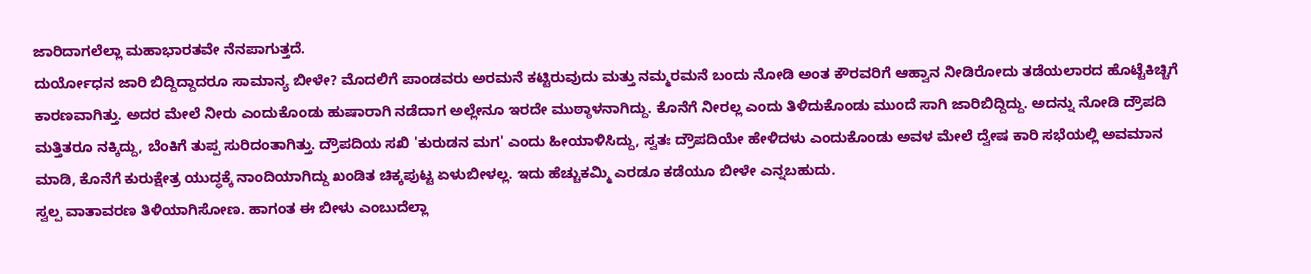ಜಾರಿದಾಗಲೆಲ್ಲಾ ಮಹಾಭಾರತವೇ ನೆನಪಾಗುತ್ತದೆ.
ದುರ್ಯೋಧನ ಜಾರಿ ಬಿದ್ದಿದ್ದಾದರೂ ಸಾಮಾನ್ಯ ಬೀಳೇ? ಮೊದಲಿಗೆ ಪಾಂಡವರು ಅರಮನೆ ಕಟ್ಟಿರುವುದು ಮತ್ತು ನಮ್ಮರಮನೆ ಬಂದು ನೋಡಿ ಅಂತ ಕೌರವರಿಗೆ ಆಹ್ವಾನ ನೀಡಿರೋದು ತಡೆಯಲಾರದ ಹೊಟ್ಟೆಕಿಚ್ಚಿಗೆ ಕಾರಣವಾಗಿತ್ತು. ಅದರ ಮೇಲೆ ನೀರು ಎಂದುಕೊಂಡು ಹುಷಾರಾಗಿ ನಡೆದಾಗ ಅಲ್ಲೇನೂ ಇರದೇ ಮುಠ್ಠಾಳನಾಗಿದ್ದು. ಕೊನೆಗೆ ನೀರಲ್ಲ ಎಂದು ತಿಳಿದುಕೊಂಡು ಮುಂದೆ ಸಾಗಿ ಜಾರಿಬಿದ್ದಿದ್ದು. ಅದನ್ನು ನೋಡಿ ದ್ರೌಪದಿ ಮತ್ತಿತರೂ ನಕ್ಕಿದ್ದು, ಬೆಂಕಿಗೆ ತುಪ್ಪ ಸುರಿದಂತಾಗಿತ್ತು. ದ್ರೌಪದಿಯ ಸಖಿ 'ಕುರುಡನ ಮಗ' ಎಂದು ಹೀಯಾಳಿಸಿದ್ದು, ಸ್ವತಃ ದ್ರೌಪದಿಯೇ ಹೇಳಿದಳು ಎಂದುಕೊಂಡು ಅವಳ ಮೇಲೆ ದ್ವೇಷ ಕಾರಿ ಸಭೆಯಲ್ಲಿ ಅವಮಾನ ಮಾಡಿ, ಕೊನೆಗೆ ಕುರುಕ್ಷೇತ್ರ ಯುದ್ಧಕ್ಕೆ ನಾಂದಿಯಾಗಿದ್ದು ಖಂಡಿತ ಚಿಕ್ಕಪುಟ್ಟ ಏಳುಬೀಳಲ್ಲ. ಇದು ಹೆಚ್ಚುಕಮ್ಮಿ ಎರಡೂ ಕಡೆಯೂ ಬೀಳೇ ಎನ್ನಬಹುದು.
ಸ್ವಲ್ಪ ವಾತಾವರಣ ತಿಳಿಯಾಗಿಸೋಣ. ಹಾಗಂತ ಈ ಬೀಳು ಎಂಬುದೆಲ್ಲಾ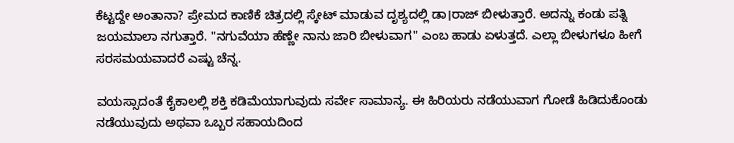ಕೆಟ್ಟದ್ದೇ ಅಂತಾನಾ? ಪ್ರೇಮದ ಕಾಣಿಕೆ ಚಿತ್ರದಲ್ಲಿ ಸ್ಕೇಟ್ ಮಾಡುವ ದೃಶ್ಯದಲ್ಲಿ ಡಾ।ರಾಜ್ ಬೀಳುತ್ತಾರೆ. ಅದನ್ನು ಕಂಡು ಪತ್ನಿ ಜಯಮಾಲಾ ನಗುತ್ತಾರೆ. "ನಗುವೆಯಾ ಹೆಣ್ಣೇ ನಾನು ಜಾರಿ ಬೀಳುವಾಗ" ಎಂಬ ಹಾಡು ಏಳುತ್ತದೆ. ಎಲ್ಲಾ ಬೀಳುಗಳೂ ಹೀಗೆ ಸರಸಮಯವಾದರೆ ಎಷ್ಟು ಚೆನ್ನ.

ವಯಸ್ಸಾದಂತೆ ಕೈಕಾಲಲ್ಲಿ ಶಕ್ತಿ ಕಡಿಮೆಯಾಗುವುದು ಸರ್ವೇ ಸಾಮಾನ್ಯ. ಈ ಹಿರಿಯರು ನಡೆಯುವಾಗ ಗೋಡೆ ಹಿಡಿದುಕೊಂಡು ನಡೆಯುವುದು ಅಥವಾ ಒಬ್ಬರ ಸಹಾಯದಿಂದ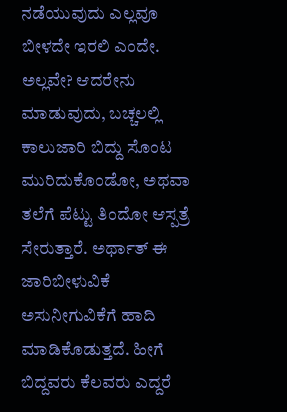ನಡೆಯುವುದು ಎಲ್ಲವೂ ಬೀಳದೇ ಇರಲಿ ಎಂದೇ. ಅಲ್ಲವೇ? ಆದರೇನು ಮಾಡುವುದು, ಬಚ್ಚಲಲ್ಲಿ ಕಾಲುಜಾರಿ ಬಿದ್ದು ಸೊಂಟ ಮುರಿದುಕೊಂಡೋ, ಅಥವಾ ತಲೆಗೆ ಪೆಟ್ಟು ತಿಂದೋ ಆಸ್ಪತ್ರೆ ಸೇರುತ್ತಾರೆ. ಅರ್ಥಾತ್ ಈ ಜಾರಿಬೀಳುವಿಕೆ ಅಸುನೀಗುವಿಕೆಗೆ ಹಾದಿ ಮಾಡಿಕೊಡುತ್ತದೆ. ಹೀಗೆ ಬಿದ್ದವರು ಕೆಲವರು ಎದ್ದರೆ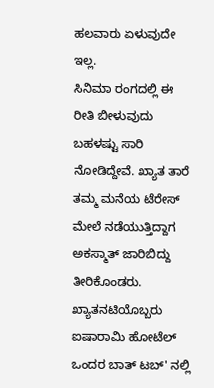ಹಲವಾರು ಏಳುವುದೇ ಇಲ್ಲ.
ಸಿನಿಮಾ ರಂಗದಲ್ಲಿ ಈ ರೀತಿ ಬೀಳುವುದು ಬಹಳಷ್ಟು ಸಾರಿ ನೋಡಿದ್ದೇವೆ. ಖ್ಯಾತ ತಾರೆ ತಮ್ಮ ಮನೆಯ ಟೆರೇಸ್ ಮೇಲೆ ನಡೆಯುತ್ತಿದ್ದಾಗ ಅಕಸ್ಮಾತ್ ಜಾರಿಬಿದ್ದು ತೀರಿಕೊಂಡರು. ಖ್ಯಾತನಟಿಯೊಬ್ಬರು ಐಷಾರಾಮಿ ಹೋಟೆಲ್ ಒಂದರ ಬಾತ್ ಟಬ್' ನಲ್ಲಿ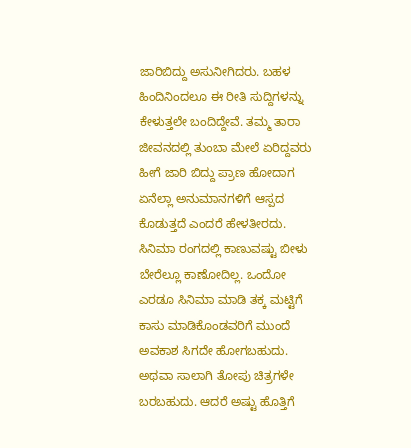ಜಾರಿಬಿದ್ದು ಅಸುನೀಗಿದರು. ಬಹಳ ಹಿಂದಿನಿಂದಲೂ ಈ ರೀತಿ ಸುದ್ದಿಗಳನ್ನು ಕೇಳುತ್ತಲೇ ಬಂದಿದ್ದೇವೆ. ತಮ್ಮ ತಾರಾ ಜೀವನದಲ್ಲಿ ತುಂಬಾ ಮೇಲೆ ಏರಿದ್ದವರು ಹೀಗೆ ಜಾರಿ ಬಿದ್ದು ಪ್ರಾಣ ಹೋದಾಗ ಏನೆಲ್ಲಾ ಅನುಮಾನಗಳಿಗೆ ಆಸ್ಪದ ಕೊಡುತ್ತದೆ ಎಂದರೆ ಹೇಳತೀರದು.
ಸಿನಿಮಾ ರಂಗದಲ್ಲಿ ಕಾಣುವಷ್ಟು ಬೀಳು ಬೇರೆಲ್ಲೂ ಕಾಣೋದಿಲ್ಲ. ಒಂದೋ ಎರಡೂ ಸಿನಿಮಾ ಮಾಡಿ ತಕ್ಕ ಮಟ್ಟಿಗೆ ಕಾಸು ಮಾಡಿಕೊಂಡವರಿಗೆ ಮುಂದೆ ಅವಕಾಶ ಸಿಗದೇ ಹೋಗಬಹುದು. ಅಥವಾ ಸಾಲಾಗಿ ತೋಪು ಚಿತ್ರಗಳೇ ಬರಬಹುದು. ಆದರೆ ಅಷ್ಟು ಹೊತ್ತಿಗೆ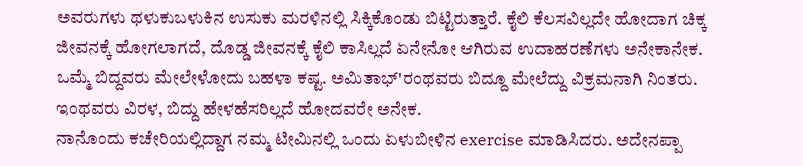ಅವರುಗಳು ಥಳುಕುಬಳುಕಿನ ಉಸುಕು ಮರಳಿನಲ್ಲಿ ಸಿಕ್ಕಿಕೊಂಡು ಬಿಟ್ಟಿರುತ್ತಾರೆ. ಕೈಲಿ ಕೆಲಸವಿಲ್ಲದೇ ಹೋದಾಗ ಚಿಕ್ಕ ಜೀವನಕ್ಕೆ ಹೋಗಲಾಗದೆ, ದೊಡ್ಡ ಜೀವನಕ್ಕೆ ಕೈಲಿ ಕಾಸಿಲ್ಲದೆ ಏನೇನೋ ಆಗಿರುವ ಉದಾಹರಣೆಗಳು ಅನೇಕಾನೇಕ. ಒಮ್ಮೆ ಬಿದ್ದವರು ಮೇಲೇಳೋದು ಬಹಳಾ ಕಷ್ಟ. ಅಮಿತಾಭ್'ರಂಥವರು ಬಿದ್ದೂ ಮೇಲೆದ್ದು ವಿಕ್ರಮನಾಗಿ ನಿಂತರು. ಇಂಥವರು ವಿರಳ, ಬಿದ್ದು ಹೇಳಹೆಸರಿಲ್ಲದೆ ಹೋದವರೇ ಅನೇಕ.
ನಾನೊಂದು ಕಚೇರಿಯಲ್ಲಿದ್ದಾಗ ನಮ್ಮ ಟೀಮಿನಲ್ಲಿ ಒಂದು ಏಳುಬೀಳಿನ exercise ಮಾಡಿಸಿದರು. ಅದೇನಪ್ಪಾ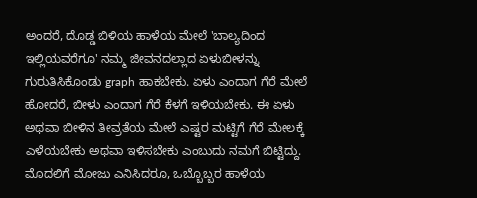ಅಂದರೆ, ದೊಡ್ಡ ಬಿಳಿಯ ಹಾಳೆಯ ಮೇಲೆ 'ಬಾಲ್ಯದಿಂದ ಇಲ್ಲಿಯವರೆಗೂ' ನಮ್ಮ ಜೀವನದಲ್ಲಾದ ಏಳುಬೀಳನ್ನು ಗುರುತಿಸಿಕೊಂಡು graph ಹಾಕಬೇಕು. ಏಳು ಎಂದಾಗ ಗೆರೆ ಮೇಲೆ ಹೋದರೆ, ಬೀಳು ಎಂದಾಗ ಗೆರೆ ಕೆಳಗೆ ಇಳಿಯಬೇಕು. ಈ ಏಳು ಅಥವಾ ಬೀಳಿನ ತೀವ್ರತೆಯ ಮೇಲೆ ಎಷ್ಟರ ಮಟ್ಟಿಗೆ ಗೆರೆ ಮೇಲಕ್ಕೆ ಎಳೆಯಬೇಕು ಅಥವಾ ಇಳಿಸಬೇಕು ಎಂಬುದು ನಮಗೆ ಬಿಟ್ಟಿದ್ದು. ಮೊದಲಿಗೆ ಮೋಜು ಎನಿಸಿದರೂ, ಒಬ್ಬೊಬ್ಬರ ಹಾಳೆಯ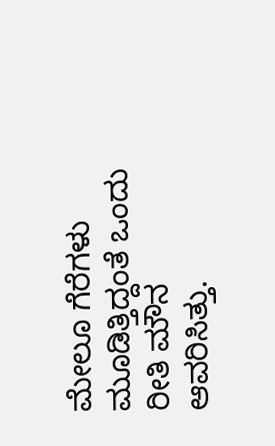ಮೇಲೂ ಗೆರೆಗಳು ಮೂಡಿತ್ತಿದ್ದಂತೆ ಒಂದು ರೀತಿ ಮೌನ ಆವರಿಸಿತ್ತು.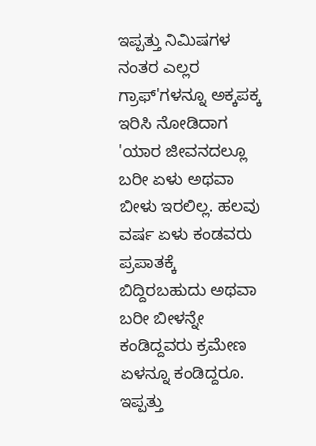ಇಪ್ಪತ್ತು ನಿಮಿಷಗಳ ನಂತರ ಎಲ್ಲರ ಗ್ರಾಫ್'ಗಳನ್ನೂ ಅಕ್ಕಪಕ್ಕ ಇರಿಸಿ ನೋಡಿದಾಗ 'ಯಾರ ಜೀವನದಲ್ಲೂ ಬರೀ ಏಳು ಅಥವಾ ಬೀಳು ಇರಲಿಲ್ಲ. ಹಲವು ವರ್ಷ ಏಳು ಕಂಡವರು ಪ್ರಪಾತಕ್ಕೆ ಬಿದ್ದಿರಬಹುದು ಅಥವಾ ಬರೀ ಬೀಳನ್ನೇ ಕಂಡಿದ್ದವರು ಕ್ರಮೇಣ ಏಳನ್ನೂ ಕಂಡಿದ್ದರೂ. ಇಪ್ಪತ್ತು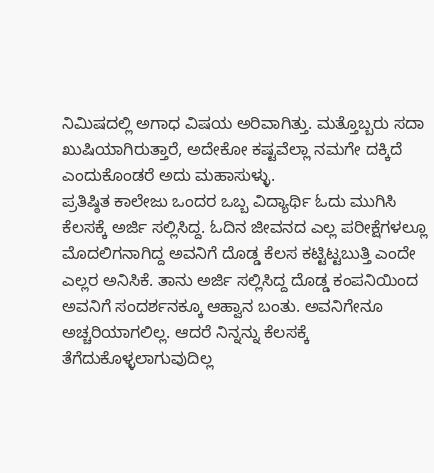ನಿಮಿಷದಲ್ಲಿ ಅಗಾಧ ವಿಷಯ ಅರಿವಾಗಿತ್ತು. ಮತ್ತೊಬ್ಬರು ಸದಾ ಖುಷಿಯಾಗಿರುತ್ತಾರೆ, ಅದೇಕೋ ಕಷ್ಟವೆಲ್ಲಾ ನಮಗೇ ದಕ್ಕಿದೆ ಎಂದುಕೊಂಡರೆ ಅದು ಮಹಾಸುಳ್ಳು.
ಪ್ರತಿಷ್ಠಿತ ಕಾಲೇಜು ಒಂದರ ಒಬ್ಬ ವಿದ್ಯಾರ್ಥಿ ಓದು ಮುಗಿಸಿ ಕೆಲಸಕ್ಕೆ ಅರ್ಜಿ ಸಲ್ಲಿಸಿದ್ದ. ಓದಿನ ಜೀವನದ ಎಲ್ಲ ಪರೀಕ್ಷೆಗಳಲ್ಲೂ ಮೊದಲಿಗನಾಗಿದ್ದ ಅವನಿಗೆ ದೊಡ್ಡ ಕೆಲಸ ಕಟ್ಟಿಟ್ಟಬುತ್ತಿ ಎಂದೇ ಎಲ್ಲರ ಅನಿಸಿಕೆ. ತಾನು ಅರ್ಜಿ ಸಲ್ಲಿಸಿದ್ದ ದೊಡ್ಡ ಕಂಪನಿಯಿಂದ ಅವನಿಗೆ ಸಂದರ್ಶನಕ್ಕೂ ಆಹ್ವಾನ ಬಂತು. ಅವನಿಗೇನೂ ಅಚ್ಚರಿಯಾಗಲಿಲ್ಲ. ಆದರೆ ನಿನ್ನನ್ನು ಕೆಲಸಕ್ಕೆ ತೆಗೆದುಕೊಳ್ಳಲಾಗುವುದಿಲ್ಲ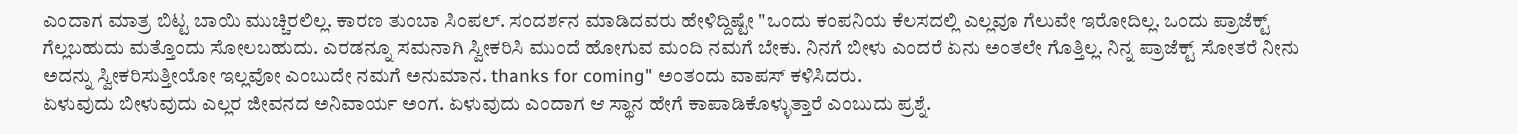ಎಂದಾಗ ಮಾತ್ರ ಬಿಟ್ಟ ಬಾಯಿ ಮುಚ್ಚಿರಲಿಲ್ಲ. ಕಾರಣ ತುಂಬಾ ಸಿಂಪಲ್. ಸಂದರ್ಶನ ಮಾಡಿದವರು ಹೇಳಿದ್ದಿಷ್ಟೇ "ಒಂದು ಕಂಪನಿಯ ಕೆಲಸದಲ್ಲಿ ಎಲ್ಲವೂ ಗೆಲುವೇ ಇರೋದಿಲ್ಲ. ಒಂದು ಪ್ರಾಜೆಕ್ಟ್ ಗೆಲ್ಲಬಹುದು ಮತ್ತೊಂದು ಸೋಲಬಹುದು. ಎರಡನ್ನೂ ಸಮನಾಗಿ ಸ್ವೀಕರಿಸಿ ಮುಂದೆ ಹೋಗುವ ಮಂದಿ ನಮಗೆ ಬೇಕು. ನಿನಗೆ ಬೀಳು ಎಂದರೆ ಏನು ಅಂತಲೇ ಗೊತ್ತಿಲ್ಲ. ನಿನ್ನ ಪ್ರಾಜೆಕ್ಟ್ ಸೋತರೆ ನೀನು ಅದನ್ನು ಸ್ವೀಕರಿಸುತ್ತೀಯೋ ಇಲ್ಲವೋ ಎಂಬುದೇ ನಮಗೆ ಅನುಮಾನ. thanks for coming" ಅಂತಂದು ವಾಪಸ್ ಕಳಿಸಿದರು.
ಏಳುವುದು ಬೀಳುವುದು ಎಲ್ಲರ ಜೀವನದ ಅನಿವಾರ್ಯ ಅಂಗ. ಏಳುವುದು ಎಂದಾಗ ಆ ಸ್ಥಾನ ಹೇಗೆ ಕಾಪಾಡಿಕೊಳ್ಳುತ್ತಾರೆ ಎಂಬುದು ಪ್ರಶ್ನೆ.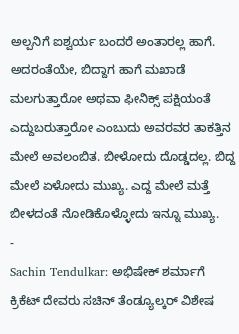ಅಲ್ಪನಿಗೆ ಐಶ್ವರ್ಯ ಬಂದರೆ ಅಂತಾರಲ್ಲ ಹಾಗೆ. ಅದರಂತೆಯೇ, ಬಿದ್ದಾಗ ಹಾಗೆ ಮಖಾಡೆ ಮಲಗುತ್ತಾರೋ ಅಥವಾ ಫೀನಿಕ್ಸ್ ಪಕ್ಷಿಯಂತೆ ಎದ್ದುಬರುತ್ತಾರೋ ಎಂಬುದು ಅವರವರ ತಾಕತ್ತಿನ ಮೇಲೆ ಅವಲಂಬಿತ. ಬೀಳೋದು ದೊಡ್ಡದಲ್ಲ. ಬಿದ್ದ ಮೇಲೆ ಏಳೋದು ಮುಖ್ಯ. ಎದ್ದ ಮೇಲೆ ಮತ್ತೆ ಬೀಳದಂತೆ ನೋಡಿಕೊಳ್ಳೋದು ಇನ್ನೂ ಮುಖ್ಯ.
-
Sachin Tendulkar: ಅಭಿಷೇಕ್ ಶರ್ಮಾಗೆ ಕ್ರಿಕೆಟ್ ದೇವರು ಸಚಿನ್ ತೆಂಡ್ಯೂಲ್ಕರ್ ವಿಶೇಷ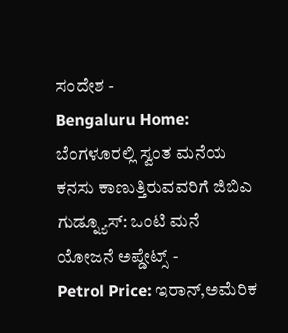ಸಂದೇಶ -
Bengaluru Home: ಬೆಂಗಳೂರಲ್ಲಿ ಸ್ವಂತ ಮನೆಯ ಕನಸು ಕಾಣುತ್ತಿರುವವರಿಗೆ ಜಿಬಿಎ ಗುಡ್ನ್ಯೂಸ್: ಒಂಟಿ ಮನೆ ಯೋಜನೆ ಅಪ್ಡೇಟ್ಸ್ -
Petrol Price: ಇರಾನ್,ಅಮೆರಿಕ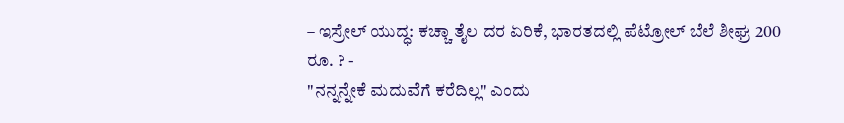– ಇಸ್ರೇಲ್ ಯುದ್ಧ: ಕಚ್ಚಾ ತೈಲ ದರ ಏರಿಕೆ, ಭಾರತದಲ್ಲಿ ಪೆಟ್ರೋಲ್ ಬೆಲೆ ಶೀಘ್ರ 200 ರೂ. ? -
"ನನ್ನನ್ನೇಕೆ ಮದುವೆಗೆ ಕರೆದಿಲ್ಲ" ಎಂದು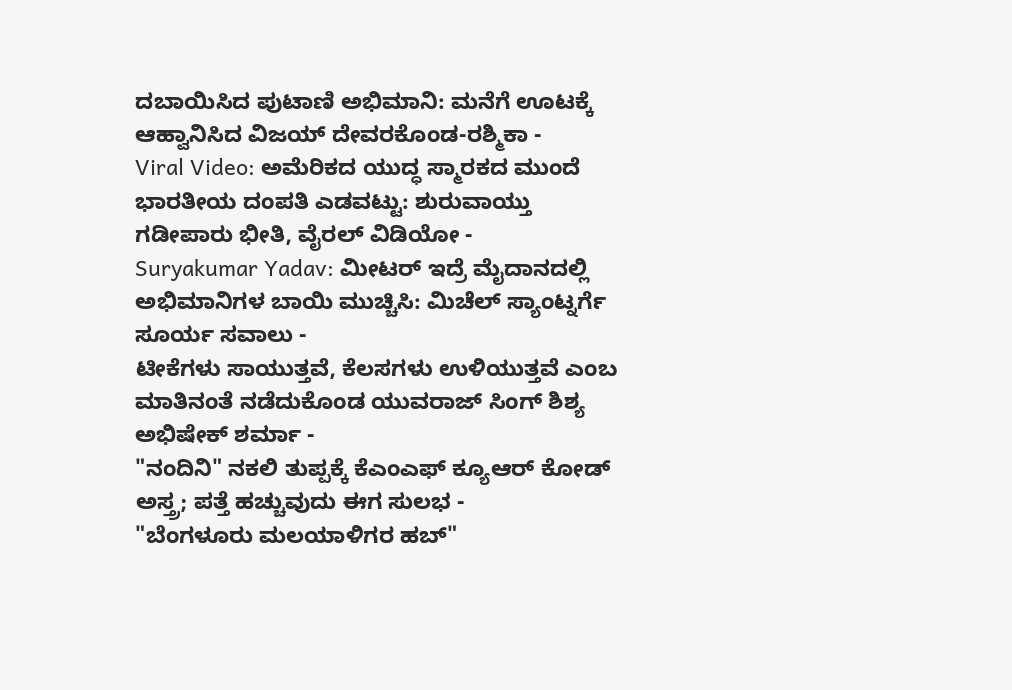ದಬಾಯಿಸಿದ ಪುಟಾಣಿ ಅಭಿಮಾನಿ: ಮನೆಗೆ ಊಟಕ್ಕೆ ಆಹ್ವಾನಿಸಿದ ವಿಜಯ್ ದೇವರಕೊಂಡ-ರಶ್ಮಿಕಾ -
Viral Video: ಅಮೆರಿಕದ ಯುದ್ಧ ಸ್ಮಾರಕದ ಮುಂದೆ ಭಾರತೀಯ ದಂಪತಿ ಎಡವಟ್ಟು: ಶುರುವಾಯ್ತು ಗಡೀಪಾರು ಭೀತಿ, ವೈರಲ್ ವಿಡಿಯೋ -
Suryakumar Yadav: ಮೀಟರ್ ಇದ್ರೆ ಮೈದಾನದಲ್ಲಿ ಅಭಿಮಾನಿಗಳ ಬಾಯಿ ಮುಚ್ಚಿಸಿ: ಮಿಚೆಲ್ ಸ್ಯಾಂಟ್ನರ್ಗೆ ಸೂರ್ಯ ಸವಾಲು -
ಟೀಕೆಗಳು ಸಾಯುತ್ತವೆ, ಕೆಲಸಗಳು ಉಳಿಯುತ್ತವೆ ಎಂಬ ಮಾತಿನಂತೆ ನಡೆದುಕೊಂಡ ಯುವರಾಜ್ ಸಿಂಗ್ ಶಿಶ್ಯ ಅಭಿಷೇಕ್ ಶರ್ಮಾ -
"ನಂದಿನಿ" ನಕಲಿ ತುಪ್ಪಕ್ಕೆ ಕೆಎಂಎಫ್ ಕ್ಯೂಆರ್ ಕೋಡ್ ಅಸ್ತ್ರ; ಪತ್ತೆ ಹಚ್ಚುವುದು ಈಗ ಸುಲಭ -
"ಬೆಂಗಳೂರು ಮಲಯಾಳಿಗರ ಹಬ್"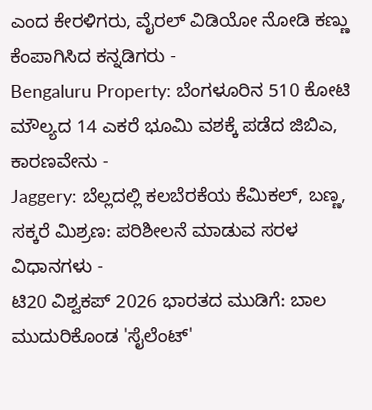ಎಂದ ಕೇರಳಿಗರು, ವೈರಲ್ ವಿಡಿಯೋ ನೋಡಿ ಕಣ್ಣು ಕೆಂಪಾಗಿಸಿದ ಕನ್ನಡಿಗರು -
Bengaluru Property: ಬೆಂಗಳೂರಿನ 510 ಕೋಟಿ ಮೌಲ್ಯದ 14 ಎಕರೆ ಭೂಮಿ ವಶಕ್ಕೆ ಪಡೆದ ಜಿಬಿಎ, ಕಾರಣವೇನು -
Jaggery: ಬೆಲ್ಲದಲ್ಲಿ ಕಲಬೆರಕೆಯ ಕೆಮಿಕಲ್, ಬಣ್ಣ, ಸಕ್ಕರೆ ಮಿಶ್ರಣ: ಪರಿಶೀಲನೆ ಮಾಡುವ ಸರಳ ವಿಧಾನಗಳು -
ಟಿ20 ವಿಶ್ವಕಪ್ 2026 ಭಾರತದ ಮುಡಿಗೆ: ಬಾಲ ಮುದುರಿಕೊಂಡ 'ಸೈಲೆಂಟ್'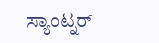ಸ್ಯಾಂಟ್ನರ್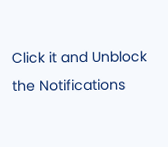Click it and Unblock the Notifications